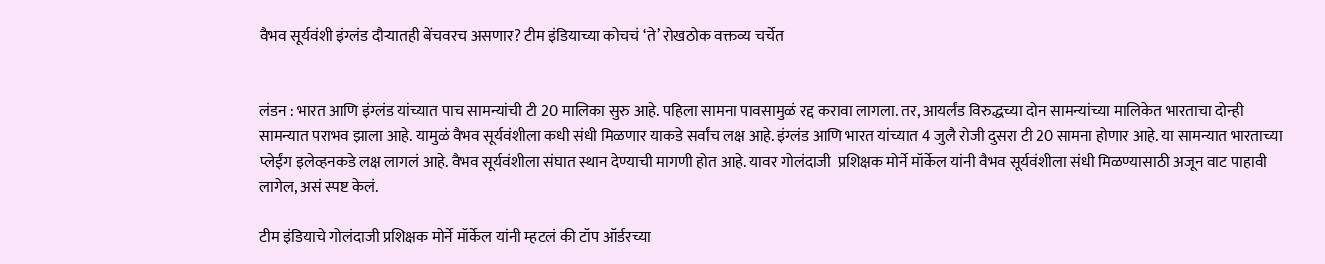वैभव सूर्यवंशी इंग्लंड दौऱ्यातही बेंचवरच असणार? टीम इंडियाच्या कोचचं ‘ते’ रोखठोक वक्तव्य चर्चेत


लंडन : भारत आणि इंग्लंड यांच्यात पाच सामन्यांची टी 20 मालिका सुरु आहे. पहिला सामना पावसामुळं रद्द करावा लागला. तर, आयर्लंड विरुद्धच्या दोन सामन्यांच्या मालिकेत भारताचा दोन्ही सामन्यात पराभव झाला आहे. यामुळं वैभव सूर्यवंशीला कधी संधी मिळणार याकडे सर्वांच लक्ष आहे. इंग्लंड आणि भारत यांच्यात 4 जुलै रोजी दुसरा टी 20 सामना होणार आहे. या सामन्यात भारताच्या  प्लेईंग इलेव्हनकडे लक्ष लागलं आहे. वैभव सूर्यवंशीला संघात स्थान देण्याची मागणी होत आहे. यावर गोलंदाजी  प्रशिक्षक मोर्ने मॉर्केल यांनी वैभव सूर्यवंशीला संधी मिळण्यासाठी अजून वाट पाहावी लागेल, असं स्पष्ट केलं.

टीम इंडियाचे गोलंदाजी प्रशिक्षक मोर्ने मॉर्केल यांनी म्हटलं की टॉप ऑर्डरच्या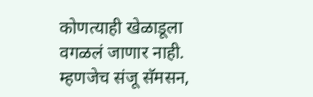कोणत्याही खेळाडूला वगळलं जाणार नाही. म्हणजेच संजू सॅमसन,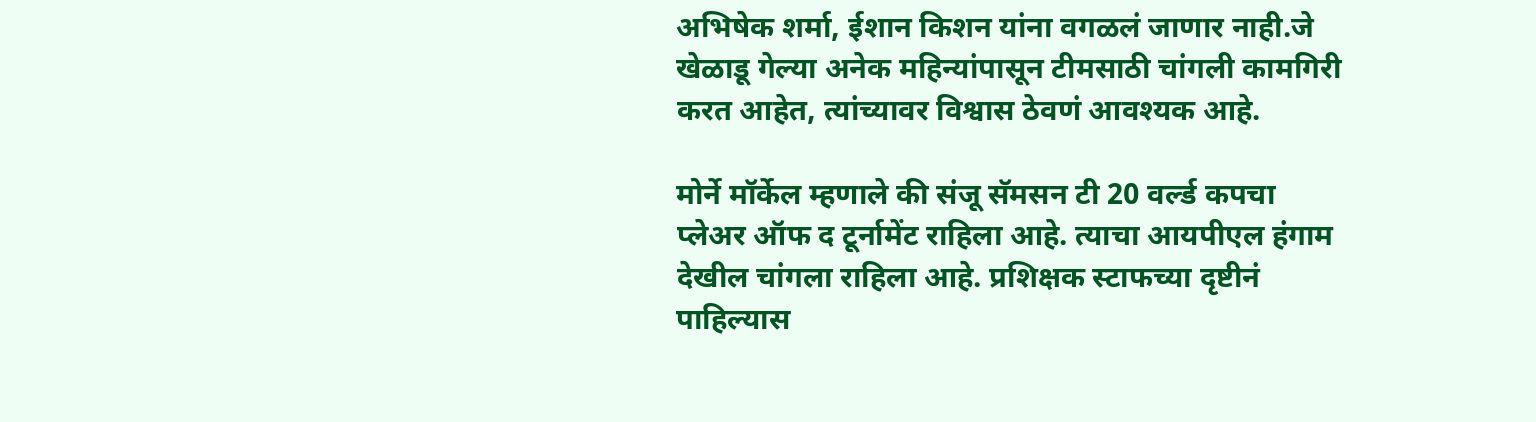अभिषेक शर्मा, ईशान किशन यांना वगळलं जाणार नाही.जे खेळाडू गेल्या अनेक महिन्यांपासून टीमसाठी चांगली कामगिरी करत आहेत, त्यांच्यावर विश्वास ठेवणं आवश्यक आहे.

मोर्ने मॉर्केल म्हणाले की संजू सॅमसन टी 20 वर्ल्ड कपचा प्लेअर ऑफ द टूर्नामेंट राहिला आहे. त्याचा आयपीएल हंगाम देखील चांगला राहिला आहे. प्रशिक्षक स्टाफच्या दृष्टीनं पाहिल्यास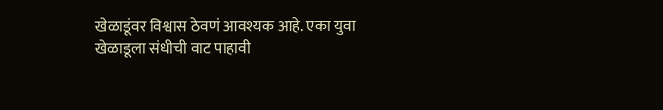खेळाडूंवर विश्वास ठेवणं आवश्यक आहे. एका युवा खेळाडूला संधीची वाट पाहावी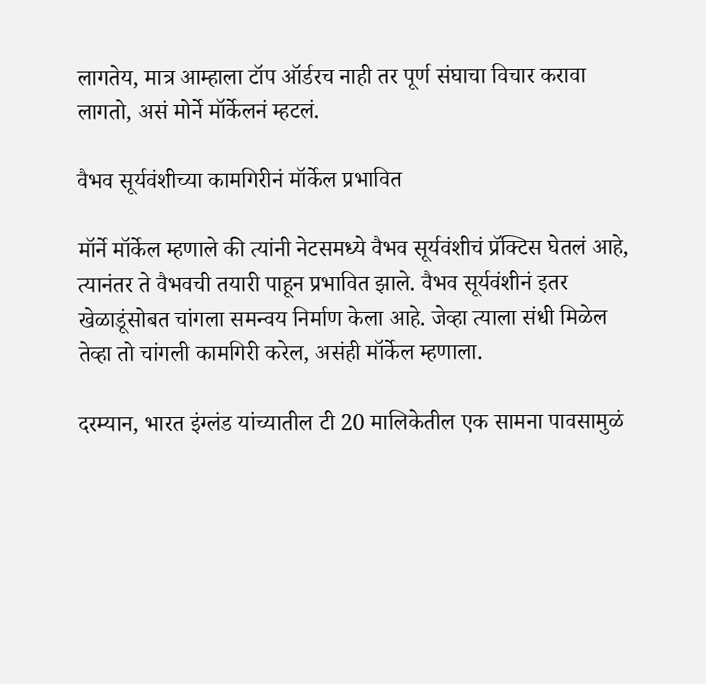लागतेय, मात्र आम्हाला टॉप ऑर्डरच नाही तर पूर्ण संघाचा विचार करावा लागतो, असं मोर्ने मॉर्केलनं म्हटलं.

वैभव सूर्यवंशीच्या कामगिरीनं मॉर्केल प्रभावित

मॉर्ने मॉर्केल म्हणाले की त्यांनी नेटसमध्ये वैभव सूर्यवंशीचं प्रॅक्टिस घेतलं आहे, त्यानंतर ते वैभवची तयारी पाहून प्रभावित झाले. वैभव सूर्यवंशीनं इतर खेळाडूंसोबत चांगला समन्वय निर्माण केला आहे. जेव्हा त्याला संधी मिळेल तेव्हा तो चांगली कामगिरी करेल, असंही मॉर्केल म्हणाला.

दरम्यान, भारत इंग्लंड यांच्यातील टी 20 मालिकेतील एक सामना पावसामुळं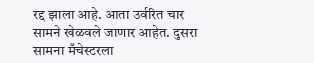रद्द झाला आहे. आता उर्वरित चार सामने खेळवले जाणार आहेत. दुसरा सामना मँचेस्टरला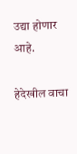उद्या होणार आहे.

हेदेखील वाचा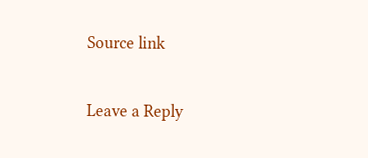Source link

Leave a Reply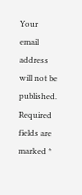Your email address will not be published. Required fields are marked *